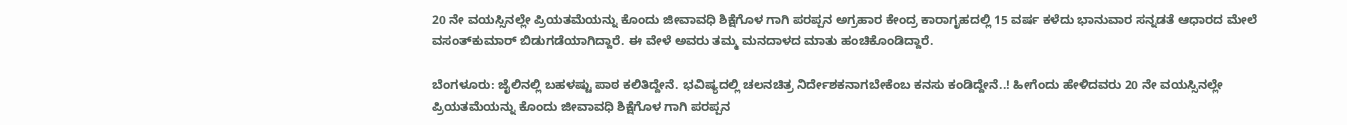20 ನೇ ವಯಸ್ಸಿನಲ್ಲೇ ಪ್ರಿಯತಮೆಯನ್ನು ಕೊಂದು ಜೀವಾವಧಿ ಶಿಕ್ಷೆಗೊಳ ಗಾಗಿ ಪರಪ್ಪನ ಅಗ್ರಹಾರ ಕೇಂದ್ರ ಕಾರಾಗೃಹದಲ್ಲಿ 15 ವರ್ಷ ಕಳೆದು ಭಾನುವಾರ ಸನ್ನಡತೆ ಆಧಾರದ ಮೇಲೆ ವಸಂತ್‌ಕುಮಾರ್ ಬಿಡುಗಡೆಯಾಗಿದ್ದಾರೆ. ಈ ವೇಳೆ ಅವರು ತಮ್ಮ ಮನದಾಳದ ಮಾತು ಹಂಚಿಕೊಂಡಿದ್ದಾರೆ.

ಬೆಂಗಳೂರು: ಜೈಲಿನಲ್ಲಿ ಬಹಳಷ್ಟು ಪಾಠ ಕಲಿತಿದ್ದೇನೆ. ಭವಿಷ್ಯದಲ್ಲಿ ಚಲನಚಿತ್ರ ನಿರ್ದೇಶಕನಾಗಬೇಕೆಂಬ ಕನಸು ಕಂಡಿದ್ದೇನೆ..! ಹೀಗೆಂದು ಹೇಳಿದವರು 20 ನೇ ವಯಸ್ಸಿನಲ್ಲೇ ಪ್ರಿಯತಮೆಯನ್ನು ಕೊಂದು ಜೀವಾವಧಿ ಶಿಕ್ಷೆಗೊಳ ಗಾಗಿ ಪರಪ್ಪನ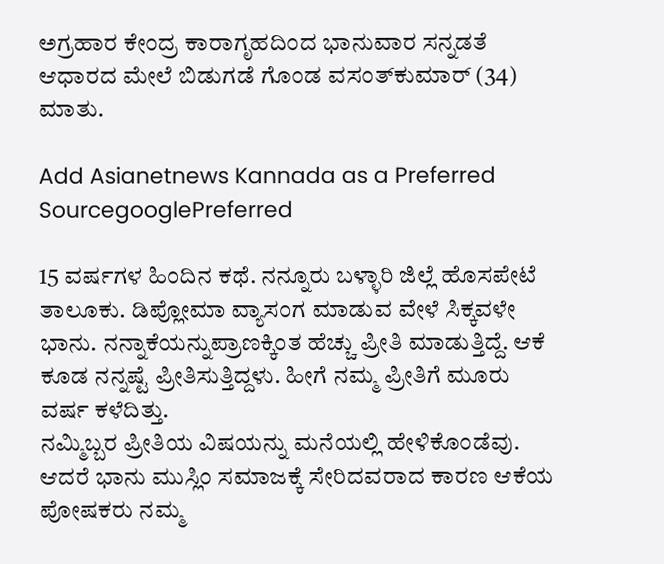ಅಗ್ರಹಾರ ಕೇಂದ್ರ ಕಾರಾಗೃಹದಿಂದ ಭಾನುವಾರ ಸನ್ನಡತೆ ಆಧಾರದ ಮೇಲೆ ಬಿಡುಗಡೆ ಗೊಂಡ ವಸಂತ್‌ಕುಮಾರ್ (34) ಮಾತು.

Add Asianetnews Kannada as a Preferred SourcegooglePreferred

15 ವರ್ಷಗಳ ಹಿಂದಿನ ಕಥೆ. ನನ್ನೂರು ಬಳ್ಳಾರಿ ಜಿಲ್ಲೆ ಹೊಸಪೇಟೆ ತಾಲೂಕು. ಡಿಪ್ಲೋಮಾ ವ್ಯಾಸಂಗ ಮಾಡುವ ವೇಳೆ ಸಿಕ್ಕವಳೇ ಭಾನು. ನನ್ನಾಕೆಯನ್ನುಪ್ರಾಣಕ್ಕಿಂತ ಹೆಚ್ಚು ಪ್ರೀತಿ ಮಾಡುತ್ತಿದ್ದೆ. ಆಕೆ ಕೂಡ ನನ್ನಷ್ಟೆ ಪ್ರೀತಿಸುತ್ತಿದ್ದಳು. ಹೀಗೆ ನಮ್ಮ ಪ್ರೀತಿಗೆ ಮೂರು ವರ್ಷ ಕಳೆದಿತ್ತು.
ನಮ್ಮಿಬ್ಬರ ಪ್ರೀತಿಯ ವಿಷಯನ್ನು ಮನೆಯಲ್ಲಿ ಹೇಳಿಕೊಂಡೆವು. ಆದರೆ ಭಾನು ಮುಸ್ಲಿಂ ಸಮಾಜಕ್ಕೆ ಸೇರಿದವರಾದ ಕಾರಣ ಆಕೆಯ ಪೋಷಕರು ನಮ್ಮ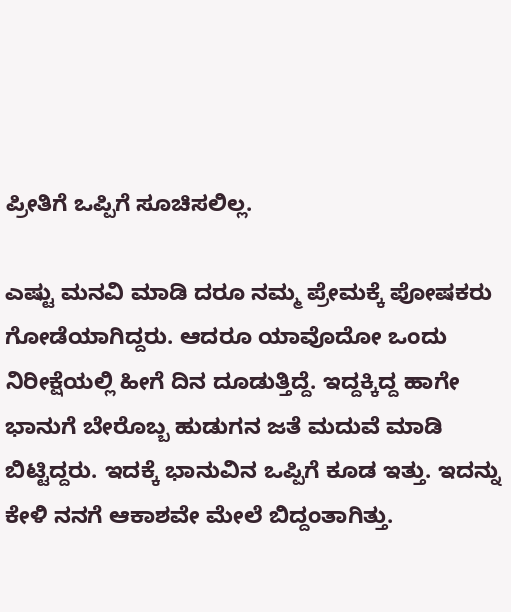ಪ್ರೀತಿಗೆ ಒಪ್ಪಿಗೆ ಸೂಚಿಸಲಿಲ್ಲ.

ಎಷ್ಟು ಮನವಿ ಮಾಡಿ ದರೂ ನಮ್ಮ ಪ್ರೇಮಕ್ಕೆ ಪೋಷಕರು ಗೋಡೆಯಾಗಿದ್ದರು. ಆದರೂ ಯಾವೊದೋ ಒಂದು ನಿರೀಕ್ಷೆಯಲ್ಲಿ ಹೀಗೆ ದಿನ ದೂಡುತ್ತಿದ್ದೆ. ಇದ್ದಕ್ಕಿದ್ದ ಹಾಗೇ ಭಾನುಗೆ ಬೇರೊಬ್ಬ ಹುಡುಗನ ಜತೆ ಮದುವೆ ಮಾಡಿ ಬಿಟ್ಟಿದ್ದರು. ಇದಕ್ಕೆ ಭಾನುವಿನ ಒಪ್ಪಿಗೆ ಕೂಡ ಇತ್ತು. ಇದನ್ನು ಕೇಳಿ ನನಗೆ ಆಕಾಶವೇ ಮೇಲೆ ಬಿದ್ದಂತಾಗಿತ್ತು.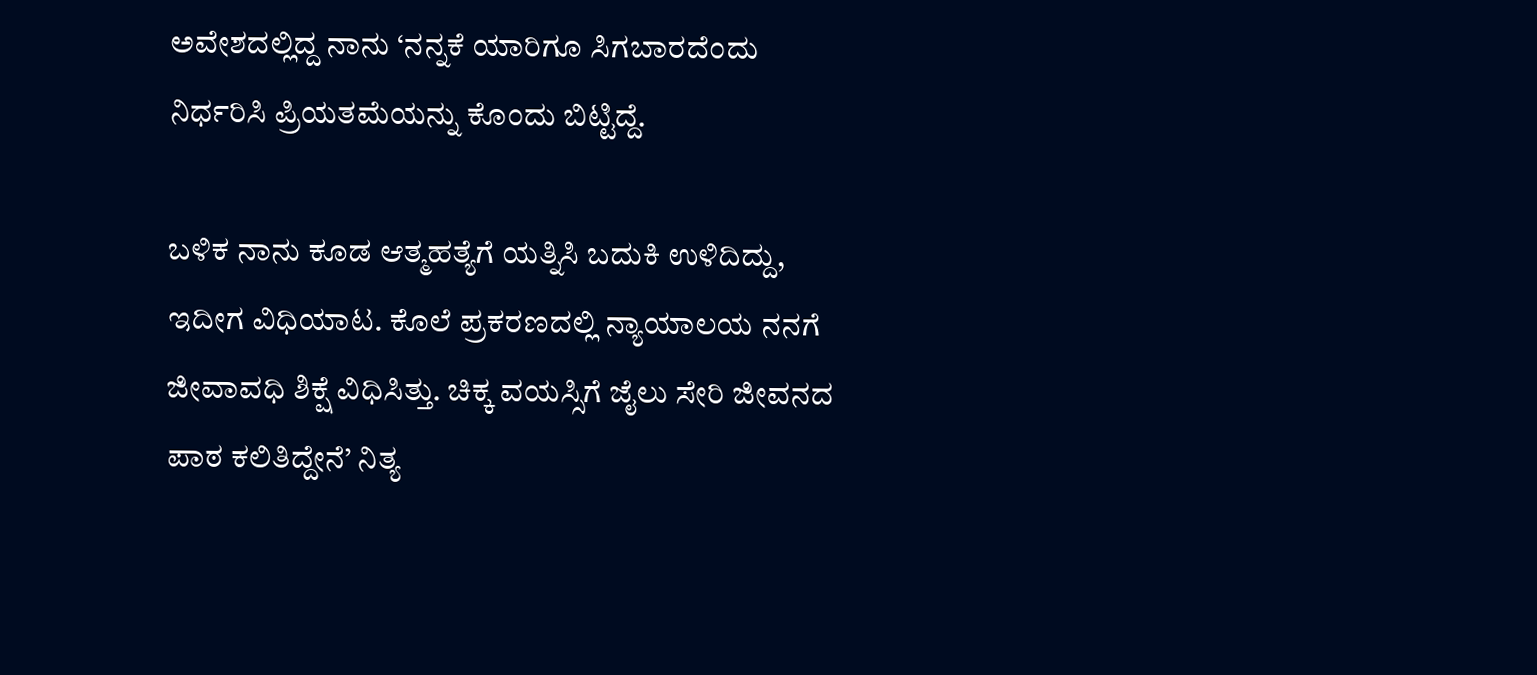ಅವೇಶದಲ್ಲಿದ್ದ ನಾನು ‘ನನ್ನಕೆ ಯಾರಿಗೂ ಸಿಗಬಾರದೆಂದು ನಿರ್ಧರಿಸಿ ಪ್ರಿಯತಮೆಯನ್ನು ಕೊಂದು ಬಿಟ್ಟಿದ್ದೆ.

ಬಳಿಕ ನಾನು ಕೂಡ ಆತ್ಮಹತ್ಯೆಗೆ ಯತ್ನಿಸಿ ಬದುಕಿ ಉಳಿದಿದ್ದು, ಇದೀಗ ವಿಧಿಯಾಟ. ಕೊಲೆ ಪ್ರಕರಣದಲ್ಲಿ ನ್ಯಾಯಾಲಯ ನನಗೆ ಜೀವಾವಧಿ ಶಿಕ್ಷೆ ವಿಧಿಸಿತ್ತು. ಚಿಕ್ಕ ವಯಸ್ಸಿಗೆ ಜೈಲು ಸೇರಿ ಜೀವನದ ಪಾಠ ಕಲಿತಿದ್ದೇನೆ’ ನಿತ್ಯ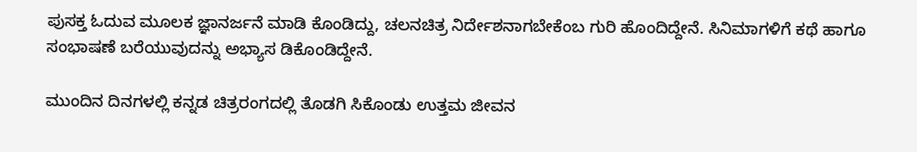ಪುಸಕ್ತ ಓದುವ ಮೂಲಕ ಜ್ಞಾನರ್ಜನೆ ಮಾಡಿ ಕೊಂಡಿದ್ದು, ಚಲನಚಿತ್ರ ನಿರ್ದೇಶನಾಗಬೇಕೆಂಬ ಗುರಿ ಹೊಂದಿದ್ದೇನೆ. ಸಿನಿಮಾಗಳಿಗೆ ಕಥೆ ಹಾಗೂ ಸಂಭಾಷಣೆ ಬರೆಯುವುದನ್ನು ಅಭ್ಯಾಸ ಡಿಕೊಂಡಿದ್ದೇನೆ.

ಮುಂದಿನ ದಿನಗಳಲ್ಲಿ ಕನ್ನಡ ಚಿತ್ರರಂಗದಲ್ಲಿ ತೊಡಗಿ ಸಿಕೊಂಡು ಉತ್ತಮ ಜೀವನ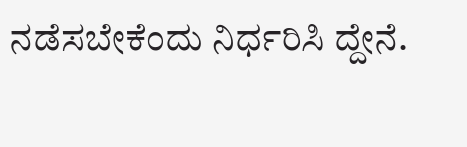ನಡೆಸಬೇಕೆಂದು ನಿರ್ಧರಿಸಿ ದ್ದೇನೆ.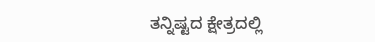ತನ್ನಿಷ್ಟದ ಕ್ಷೇತ್ರದಲ್ಲಿ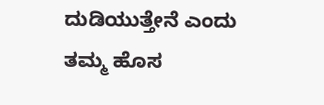ದುಡಿಯುತ್ತೇನೆ ಎಂದು ತಮ್ಮ ಹೊಸ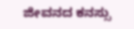ಜೀವನದ ಕನಸ್ಸು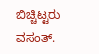ಬಿಚ್ಚಿಟ್ಟರು ವಸಂತ್.